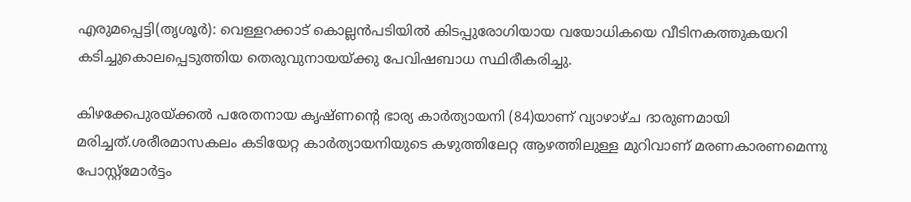എരുമപ്പെട്ടി(തൃശൂർ): വെള്ളറക്കാട് കൊല്ലൻപടിയിൽ കിടപ്പുരോഗിയായ വയോധികയെ വീടിനകത്തുകയറി കടിച്ചുകൊലപ്പെടുത്തിയ തെരുവുനായയ്ക്കു പേവിഷബാധ സ്ഥിരീകരിച്ചു.

കിഴക്കേപുരയ്ക്കൽ പരേതനായ കൃഷ്ണന്‍റെ ഭാര്യ കാർത്യായനി (84)യാണ് വ്യാഴാഴ്ച ‌ദാരുണമായി മരിച്ചത്.ശരീരമാസകലം കടിയേറ്റ കാർത്യായനിയുടെ കഴുത്തിലേറ്റ ആഴത്തിലുള്ള മുറിവാണ് മരണകാരണമെന്നു പോസ്റ്റ്മോർട്ടം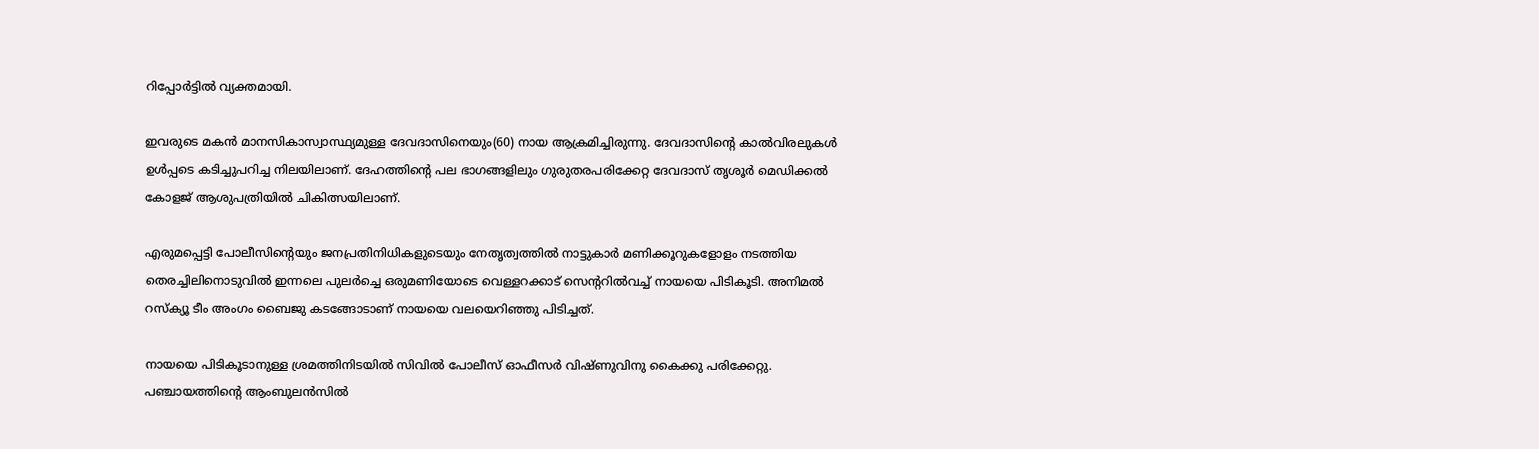റിപ്പോർട്ടിൽ വ്യക്തമായി.

ഇവരുടെ മകൻ മാനസികാസ്വാസ്ഥ്യമുള്ള ദേവദാസിനെയും(60) നായ ആക്രമിച്ചിരുന്നു. ദേവദാസിന്‍റെ കാൽവിരലുകൾ ഉൾപ്പടെ കടിച്ചുപറിച്ച നിലയിലാണ്. ദേഹത്തിന്‍റെ പല ഭാഗങ്ങളിലും ഗുരുതരപരിക്കേറ്റ ദേവദാസ് തൃശൂർ മെഡിക്കൽ കോളജ് ആശുപത്രിയിൽ ചികിത്സയിലാണ്.

എരുമപ്പെട്ടി പോലീസിന്‍റെയും ജനപ്രതിനിധികളുടെയും നേതൃത്വത്തിൽ നാട്ടുകാർ മണിക്കൂറുകളോളം നടത്തിയ തെരച്ചിലിനൊടുവിൽ ഇന്നലെ പുലർച്ചെ ഒരുമണിയോടെ വെള്ളറക്കാട് സെന്‍ററിൽവച്ച് നായയെ പിടികൂടി. അനിമൽ റസ്ക്യൂ ടീം അംഗം ബൈജു കടങ്ങോടാണ് നായയെ വലയെറിഞ്ഞു പിടിച്ചത്.

നായയെ പിടികൂടാനുള്ള ശ്രമത്തിനിടയിൽ സിവിൽ പോലീസ് ഓഫീസർ വിഷ്ണുവിനു കൈക്കു പരിക്കേറ്റു. പഞ്ചായത്തിന്‍റെ ആംബുലൻസിൽ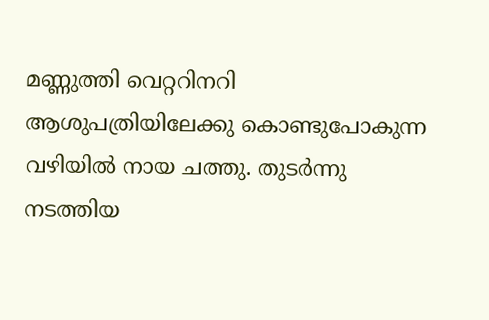മണ്ണുത്തി വെറ്ററിനറി ആശുപത്രിയിലേക്കു കൊണ്ടുപോകുന്ന വഴിയിൽ നായ ചത്തു. തുടർന്നു നടത്തിയ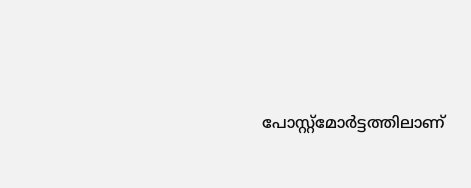പോസ്റ്റ്മോർട്ടത്തിലാണ്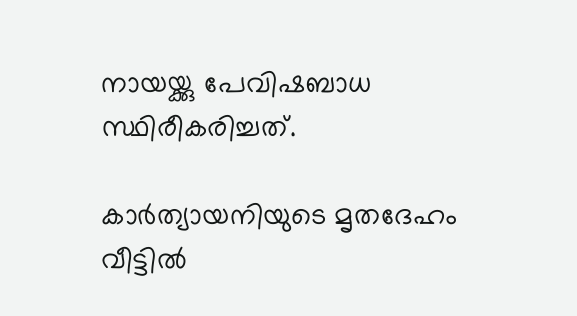നായയ്ക്കു പേവിഷബാധ സ്ഥിരീകരിച്ചത്.

കാർത്യായനിയുടെ മൃതദേഹം വീട്ടിൽ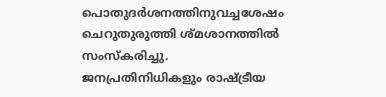പൊതുദർശനത്തിനുവച്ചശേഷം ചെറുതുരുത്തി ശ്മശാനത്തിൽ സംസ്കരിച്ചു. ജനപ്രതിനിധികളും രാഷ്ട്രീയ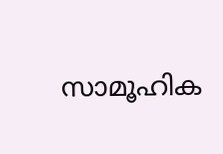സാമൂഹിക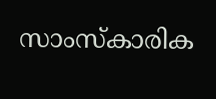സാംസ്കാരിക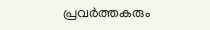പ്രവർത്തകരും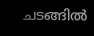ചടങ്ങിൽ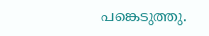പങ്കെടുത്തു.